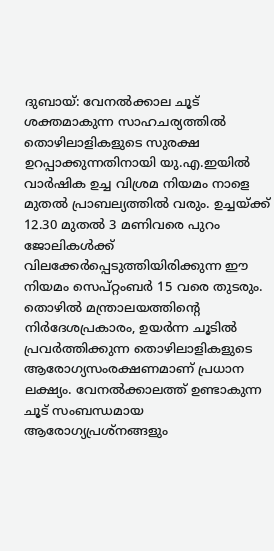ദുബായ്: വേനൽക്കാല ചൂട് ശക്തമാകുന്ന സാഹചര്യത്തിൽ തൊഴിലാളികളുടെ സുരക്ഷ ഉറപ്പാക്കുന്നതിനായി യു.എ.ഇയിൽ വാർഷിക ഉച്ച വിശ്രമ നിയമം നാളെ മുതൽ പ്രാബല്യത്തിൽ വരും. ഉച്ചയ്ക്ക് 12.30 മുതൽ 3 മണിവരെ പുറം ജോലികൾക്ക് വിലക്കേർപ്പെടുത്തിയിരിക്കുന്ന ഈ നിയമം സെപ്റ്റംബർ 15 വരെ തുടരും.
തൊഴിൽ മന്ത്രാലയത്തിന്റെ നിർദേശപ്രകാരം, ഉയർന്ന ചൂടിൽ പ്രവർത്തിക്കുന്ന തൊഴിലാളികളുടെ ആരോഗ്യസംരക്ഷണമാണ് പ്രധാന ലക്ഷ്യം. വേനൽക്കാലത്ത് ഉണ്ടാകുന്ന ചൂട് സംബന്ധമായ ആരോഗ്യപ്രശ്നങ്ങളും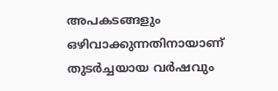അപകടങ്ങളും ഒഴിവാക്കുന്നതിനായാണ് തുടർച്ചയായ വർഷവും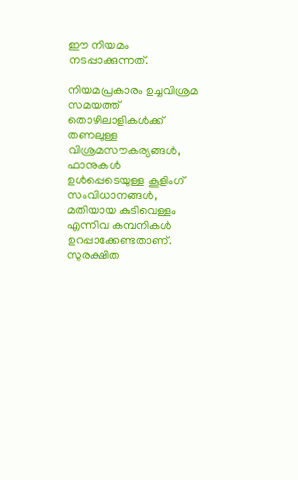ഈ നിയമം നടപ്പാക്കുന്നത്.

നിയമപ്രകാരം ഉച്ചവിശ്രമ സമയത്ത് തൊഴിലാളികൾക്ക് തണലുള്ള വിശ്രമസൗകര്യങ്ങൾ, ഫാനുകൾ ഉൾപ്പെടെയുള്ള കൂളിംഗ് സംവിധാനങ്ങൾ, മതിയായ കുടിവെള്ളം എന്നിവ കമ്പനികൾ ഉറപ്പാക്കേണ്ടതാണ്. സുരക്ഷിത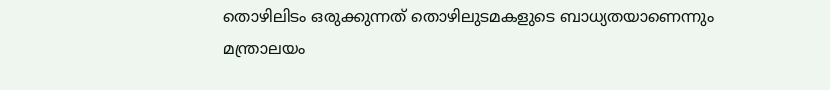തൊഴിലിടം ഒരുക്കുന്നത് തൊഴിലുടമകളുടെ ബാധ്യതയാണെന്നും മന്ത്രാലയം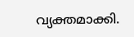വ്യക്തമാക്കി.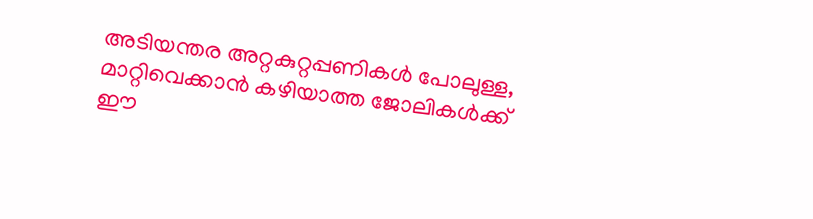അടിയന്തര അറ്റകുറ്റപ്പണികൾ പോലുള്ള, മാറ്റിവെക്കാൻ കഴിയാത്ത ജോലികൾക്ക് ഈ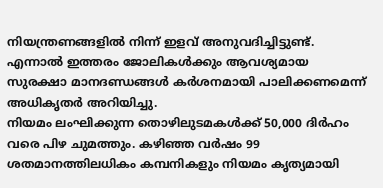നിയന്ത്രണങ്ങളിൽ നിന്ന് ഇളവ് അനുവദിച്ചിട്ടുണ്ട്. എന്നാൽ ഇത്തരം ജോലികൾക്കും ആവശ്യമായ സുരക്ഷാ മാനദണ്ഡങ്ങൾ കർശനമായി പാലിക്കണമെന്ന് അധികൃതർ അറിയിച്ചു.
നിയമം ലംഘിക്കുന്ന തൊഴിലുടമകൾക്ക് 50,000 ദിർഹം വരെ പിഴ ചുമത്തും. കഴിഞ്ഞ വർഷം 99 ശതമാനത്തിലധികം കമ്പനികളും നിയമം കൃത്യമായി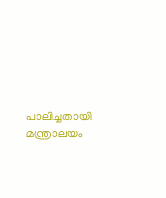പാലിച്ചതായി മന്ത്രാലയം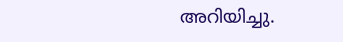അറിയിച്ചു.